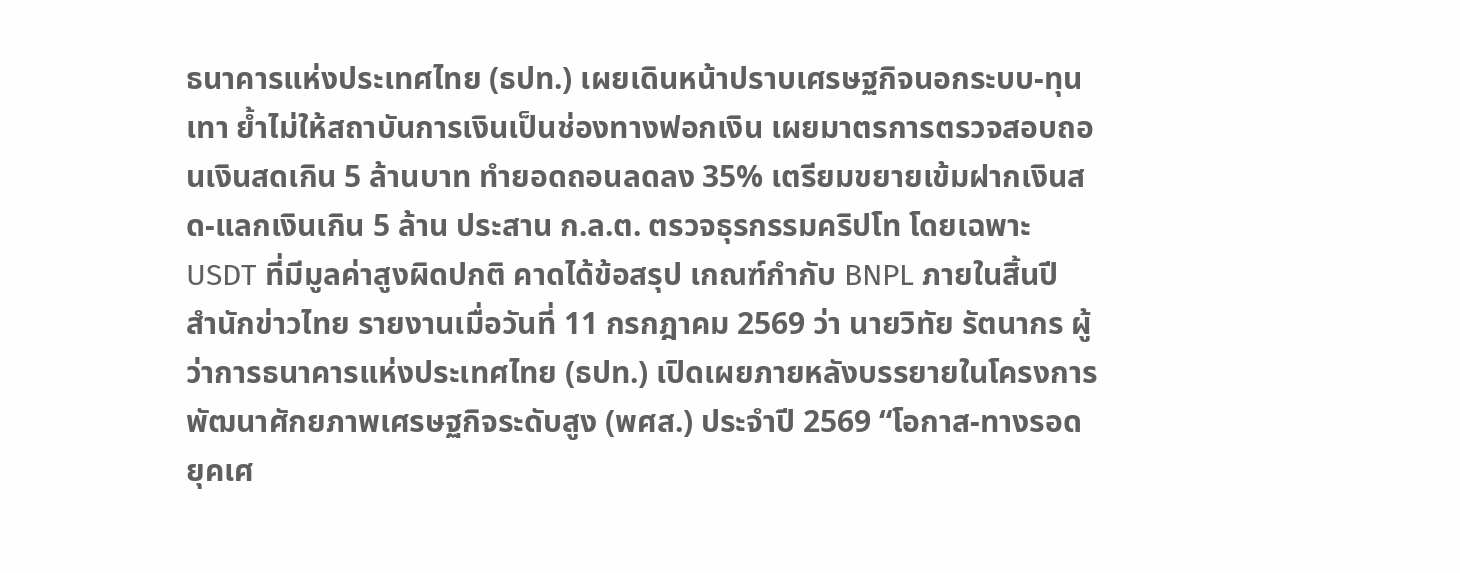ธนาคารแห่งประเทศไทย (ธปท.) เผยเดินหน้าปราบเศรษฐกิจนอกระบบ-ทุนเทา ย้ำไม่ให้สถาบันการเงินเป็นช่องทางฟอกเงิน เผยมาตรการตรวจสอบถอนเงินสดเกิน 5 ล้านบาท ทำยอดถอนลดลง 35% เตรียมขยายเข้มฝากเงินสด-แลกเงินเกิน 5 ล้าน ประสาน ก.ล.ต. ตรวจธุรกรรมคริปโท โดยเฉพาะ USDT ที่มีมูลค่าสูงผิดปกติ คาดได้ข้อสรุป เกณฑ์กำกับ BNPL ภายในสิ้นปี
สำนักข่าวไทย รายงานเมื่อวันที่ 11 กรกฎาคม 2569 ว่า นายวิทัย รัตนากร ผู้ว่าการธนาคารแห่งประเทศไทย (ธปท.) เปิดเผยภายหลังบรรยายในโครงการพัฒนาศักยภาพเศรษฐกิจระดับสูง (พศส.) ประจำปี 2569 “โอกาส-ทางรอด ยุคเศ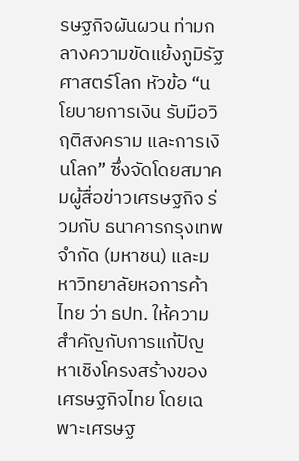รษฐกิจผันผวน ท่ามกลางความขัดแย้งภูมิรัฐศาสตร์โลก หัวข้อ “นโยบายการเงิน รับมือวิฤติสงคราม และการเงินโลก” ซึ่งจัดโดยสมาคมผู้สื่อข่าวเศรษฐกิจ ร่วมกับ ธนาคารกรุงเทพ จำกัด (มหาชน) และมหาวิทยาลัยหอการค้าไทย ว่า ธปท. ให้ความสำคัญกับการแก้ปัญหาเชิงโครงสร้างของเศรษฐกิจไทย โดยเฉพาะเศรษฐ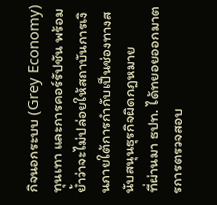กิจนอกระบบ (Grey Economy) ทุนเทา และการคอร์รัปชัน พร้อมย้ำว่าจะไม่ปล่อยให้สถาบันการเงินภายใต้การกำกับเป็นช่องทางสนับสนุนธุรกิจผิดกฎหมาย
ที่ผ่านมา ธปท. ได้ทยอยออกมาตรการตรวจสอบ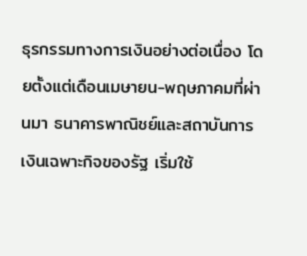ธุรกรรมทางการเงินอย่างต่อเนื่อง โดยตั้งแต่เดือนเมษายน-พฤษภาคมที่ผ่านมา ธนาคารพาณิชย์และสถาบันการเงินเฉพาะกิจของรัฐ เริ่มใช้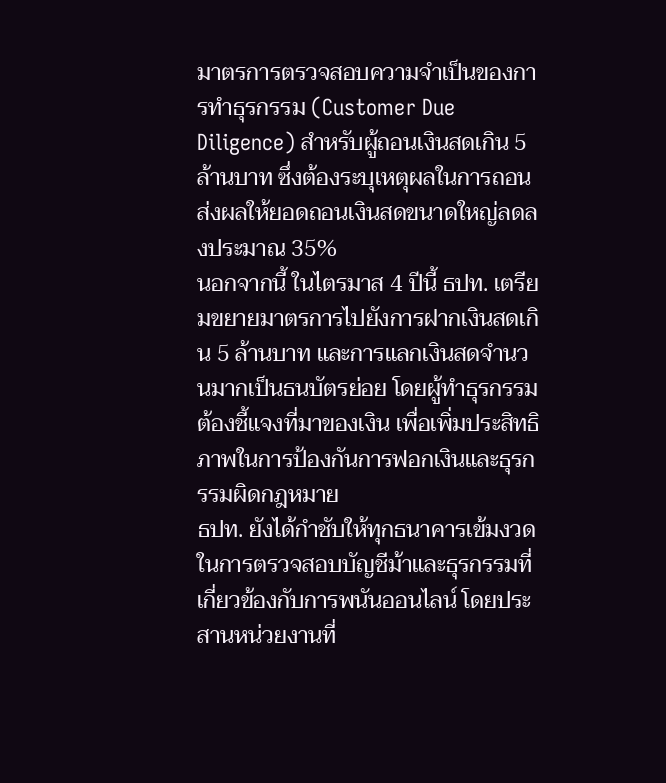มาตรการตรวจสอบความจำเป็นของการทำธุรกรรม (Customer Due Diligence) สำหรับผู้ถอนเงินสดเกิน 5 ล้านบาท ซึ่งต้องระบุเหตุผลในการถอน ส่งผลให้ยอดถอนเงินสดขนาดใหญ่ลดลงประมาณ 35%
นอกจากนี้ ในไตรมาส 4 ปีนี้ ธปท. เตรียมขยายมาตรการไปยังการฝากเงินสดเกิน 5 ล้านบาท และการแลกเงินสดจำนวนมากเป็นธนบัตรย่อย โดยผู้ทำธุรกรรมต้องชี้แจงที่มาของเงิน เพื่อเพิ่มประสิทธิภาพในการป้องกันการฟอกเงินและธุรกรรมผิดกฎหมาย
ธปท. ยังได้กำชับให้ทุกธนาคารเข้มงวดในการตรวจสอบบัญชีม้าและธุรกรรมที่เกี่ยวข้องกับการพนันออนไลน์ โดยประสานหน่วยงานที่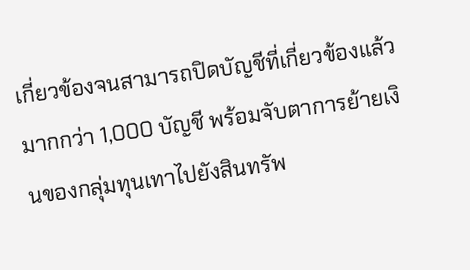เกี่ยวข้องจนสามารถปิดบัญชีที่เกี่ยวข้องแล้วมากกว่า 1,000 บัญชี พร้อมจับตาการย้ายเงินของกลุ่มทุนเทาไปยังสินทรัพ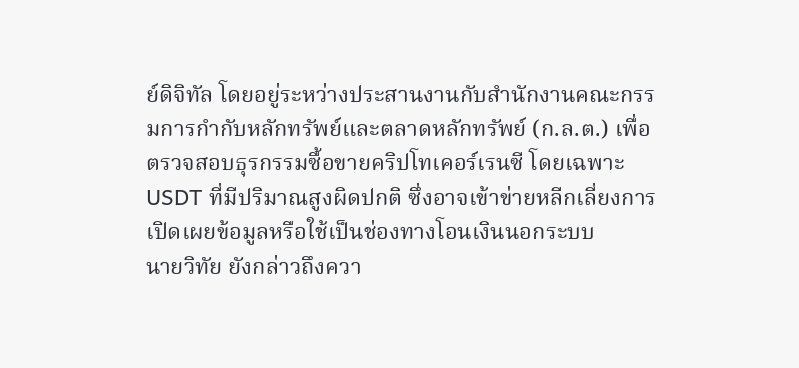ย์ดิจิทัล โดยอยู่ระหว่างประสานงานกับสำนักงานคณะกรรมการกำกับหลักทรัพย์และตลาดหลักทรัพย์ (ก.ล.ต.) เพื่อตรวจสอบธุรกรรมซื้อขายคริปโทเคอร์เรนซี โดยเฉพาะ USDT ที่มีปริมาณสูงผิดปกติ ซึ่งอาจเข้าข่ายหลีกเลี่ยงการเปิดเผยข้อมูลหรือใช้เป็นช่องทางโอนเงินนอกระบบ
นายวิทัย ยังกล่าวถึงควา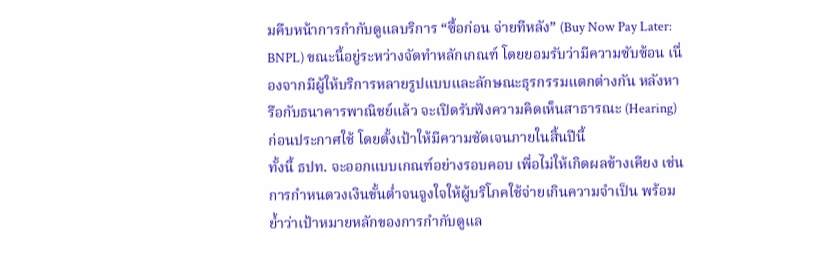มคืบหน้าการกำกับดูแลบริการ “ซื้อก่อน จ่ายทีหลัง” (Buy Now Pay Later: BNPL) ขณะนี้อยู่ระหว่างจัดทำหลักเกณฑ์ โดยยอมรับว่ามีความซับซ้อน เนื่องจากมีผู้ให้บริการหลายรูปแบบและลักษณะธุรกรรมแตกต่างกัน หลังหารือกับธนาคารพาณิชย์แล้ว จะเปิดรับฟังความคิดเห็นสาธารณะ (Hearing) ก่อนประกาศใช้ โดยตั้งเป้าให้มีความชัดเจนภายในสิ้นปีนี้
ทั้งนี้ ธปท. จะออกแบบเกณฑ์อย่างรอบคอบ เพื่อไม่ให้เกิดผลข้างเคียง เช่น การกำหนดวงเงินขั้นต่ำจนจูงใจให้ผู้บริโภคใช้จ่ายเกินความจำเป็น พร้อมย้ำว่าเป้าหมายหลักของการกำกับดูแล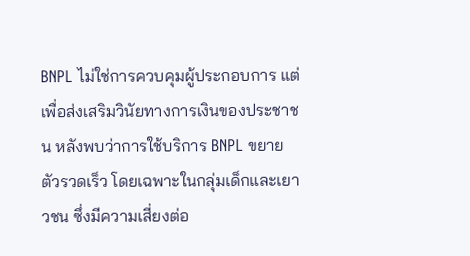BNPL ไม่ใช่การควบคุมผู้ประกอบการ แต่เพื่อส่งเสริมวินัยทางการเงินของประชาชน หลังพบว่าการใช้บริการ BNPL ขยายตัวรวดเร็ว โดยเฉพาะในกลุ่มเด็กและเยาวชน ซึ่งมีความเสี่ยงต่อ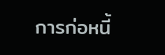การก่อหนี้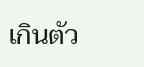เกินตัว